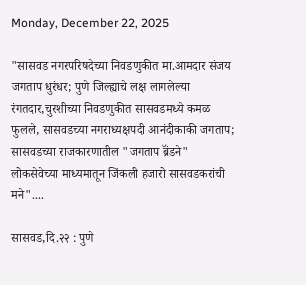Monday, December 22, 2025

"सासवड नगरपरिषदेच्या निवडणुकीत मा.आमदार संजय जगताप धुरंधर; पुणे जिल्ह्याचे लक्ष लागलेल्या रंगतदार,चुरशीच्या निवडणुकीत सासवडमध्ये कमळ फुलले, सासवडच्या नगराध्यक्षपदी आनंदीकाकी जगताप; सासवडच्या राजकारणातील "जगताप ब्रॅंडने" लोकसेवेच्या माध्यमातून जिंकली हजारो सासवडकरांची मने"....

सासवड,दि.२२ : पुणे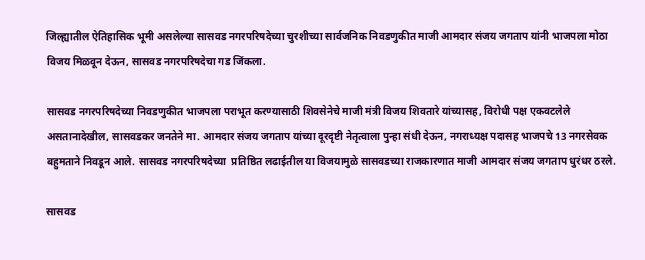जिल्ह्यातील ऐतिहासिक भूमी असलेल्या सासवड नगरपरिषदेच्या चुरशीच्या सार्वजनिक निवडणुकीत माजी आमदार संजय जगताप यांनी भाजपला मोठा विजय मिळवून देऊन, सासवड नगरपरिषदेचा गड जिंकला.

सासवड नगरपरिषदेच्या निवडणुकीत भाजपला पराभूत करण्यासाठी शिवसेनेचे माजी मंत्री विजय शिवतारे यांच्यासह, विरोधी पक्ष एकवटलेले असतानादेखील, सासवडकर जनतेने मा. आमदार संजय जगताप यांच्या दूरदृष्टी नेतृत्वाला पुन्हा संधी देऊन, नगराध्यक्ष पदासह भाजपचे 13 नगरसेवक  बहुमताने निवडून आले. सासवड नगरपरिषदेच्या  प्रतिष्ठित लढाईतील या विजयामुळे सासवडच्या राजकारणात माजी आमदार संजय जगताप धुरंधर ठरले.

सासवड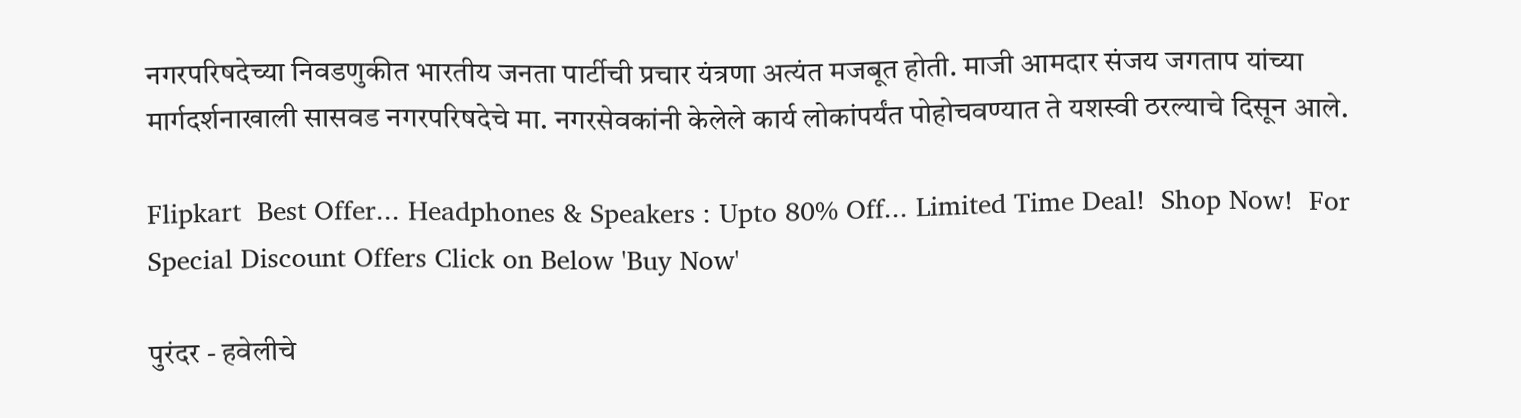नगरपरिषदेच्या निवडणुकीत भारतीय जनता पार्टीची प्रचार यंत्रणा अत्यंत मजबूत होती. माजी आमदार संजय जगताप यांच्या मार्गदर्शनाखाली सासवड नगरपरिषदेचे मा. नगरसेवकांनी केलेले कार्य लोकांपर्यंत पोहोचवण्यात ते यशस्वी ठरल्याचे दिसून आले.

Flipkart  Best Offer... Headphones & Speakers : Upto 80% Off... Limited Time Deal!  Shop Now!  For Special Discount Offers Click on Below 'Buy Now'

पुरंदर - हवेलीचे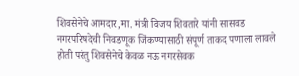शिवसेनेचे आमदार,मा. मंत्री विजय शिवतारे यांनी सासवड नगरपरिषदेची निवडणूक जिंकण्यासाठी संपूर्ण ताकद पणाला लावले होती परंतु शिवसेनेचे केवळ नऊ नगरसेवक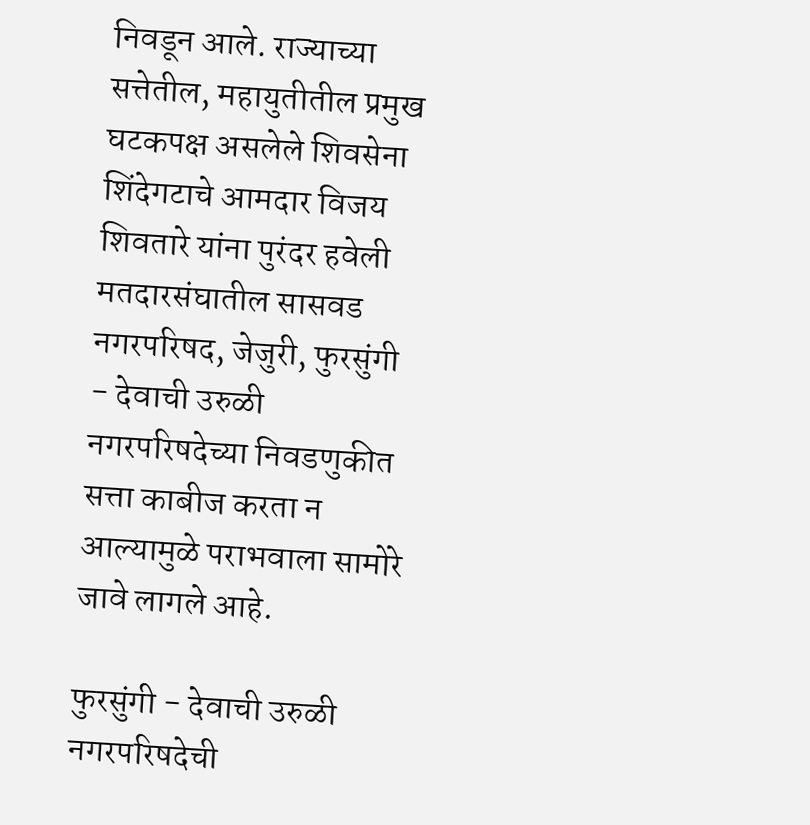निवडून आले. राज्याच्या सत्तेतील, महायुतीतील प्रमुख घटकपक्ष असलेले शिवसेना शिंदेगटाचे आमदार विजय शिवतारे यांना पुरंदर हवेली मतदारसंघातील सासवड नगरपरिषद, जेजुरी, फुरसुंगी - देवाची उरुळी नगरपरिषदेच्या निवडणुकीत सत्ता काबीज करता न आल्यामुळे पराभवाला सामोरे जावे लागले आहे.

फुरसुंगी - देवाची उरुळी नगरपरिषदेची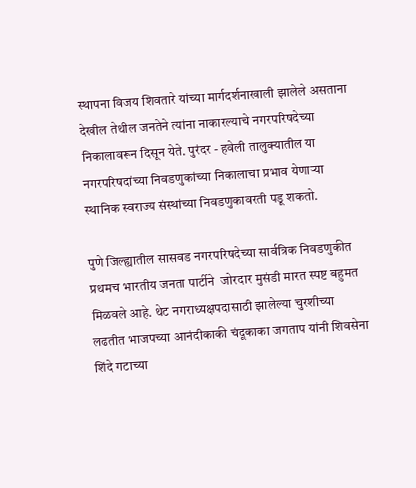स्थापना विजय शिवतारे यांच्या मार्गदर्शनाखाली झालेले असताना देखील तेथील जनतेने त्यांना नाकारल्याचे नगरपरिषदेच्या निकालावरून दिसून येते. पुरंदर - हवेली तालुक्यातील या नगरपरिषदांच्या निवडणुकांच्या निकालाचा प्रभाव येणाऱ्या स्थानिक स्वराज्य संस्थांच्या निवडणुकावरती पडू शकतो.

पुणे जिल्ह्यातील सासवड नगरपरिषदेच्या सार्वत्रिक निवडणुकीत प्रथमच भारतीय जनता पार्टीने  जोरदार मुसंडी मारत स्पष्ट बहुमत मिळवले आहे. थेट नगराध्यक्षपदासाठी झालेल्या चुरशीच्या लढतीत भाजपच्या आनंदीकाकी चंदूकाका जगताप यांनी शिवसेना शिंदे गटाच्या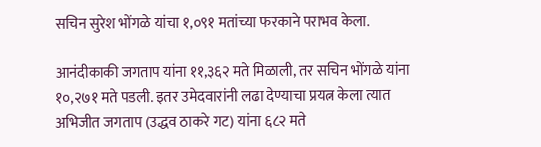सचिन सुरेश भोंगळे यांचा १,०९१ मतांच्या फरकाने पराभव केला.

आनंदीकाकी जगताप यांना ११,३६२ मते मिळाली, तर सचिन भोंगळे यांना १०,२७१ मते पडली. इतर उमेदवारांनी लढा देण्याचा प्रयत्न केला त्यात अभिजीत जगताप (उद्धव ठाकरे गट) यांना ६८२ मते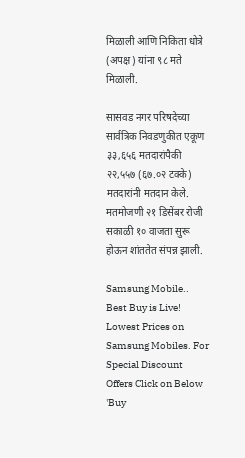मिळाली आणि निकिता धोत्रे (अपक्ष) यांना ९८ मते मिळाली.

सासवड नगर परिषदेच्या सार्वत्रिक निवडणुकीत एकूण ३३,६५६ मतदारांपैकी २२,५५७ (६७.०२ टक्के) मतदारांनी मतदान केले. मतमोजणी २१ डिसेंबर रोजी सकाळी १० वाजता सुरू होऊन शांततेत संपन्न झाली.

Samsung Mobile.. Best Buy is Live! Lowest Prices on Samsung Mobiles. For Special Discount Offers Click on Below 'Buy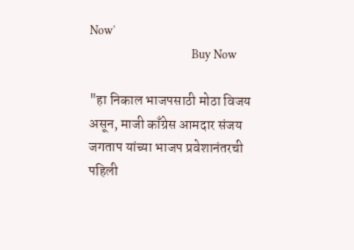Now'
                                  Buy Now

"हा निकाल भाजपसाठी मोठा विजय असून, माजी काँग्रेस आमदार संजय जगताप यांच्या भाजप प्रवेशानंतरची पहिली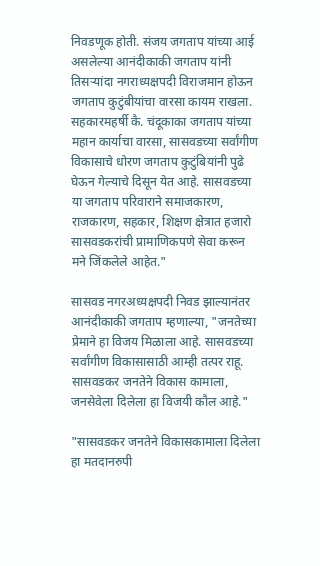निवडणूक होती. संजय जगताप यांच्या आई असलेल्या आनंदीकाकी जगताप यांनी तिसऱ्यांदा नगराध्यक्षपदी विराजमान होऊन जगताप कुटुंबीयांचा वारसा कायम राखला. सहकारमहर्षी कै. चंदूकाका जगताप यांच्या महान कार्याचा वारसा, सासवडच्या सर्वांगीण विकासाचे धोरण जगताप कुटुंबियांनी पुढे घेऊन गेल्याचे दिसून येत आहे. सासवडच्या या जगताप परिवाराने समाजकारण, राजकारण, सहकार, शिक्षण क्षेत्रात हजारो सासवडकरांची प्रामाणिकपणे सेवा करून मने जिंकलेले आहेत."

सासवड नगरअध्यक्षपदी निवड झाल्यानंतर आनंदीकाकी जगताप म्हणाल्या, "जनतेच्या प्रेमाने हा विजय मिळाला आहे. सासवडच्या सर्वांगीण विकासासाठी आम्ही तत्पर राहू. सासवडकर जनतेने विकास कामाला, जनसेवेला दिलेला हा विजयी कौल आहे."

"सासवडकर जनतेने विकासकामाला दिलेला हा मतदानरुपी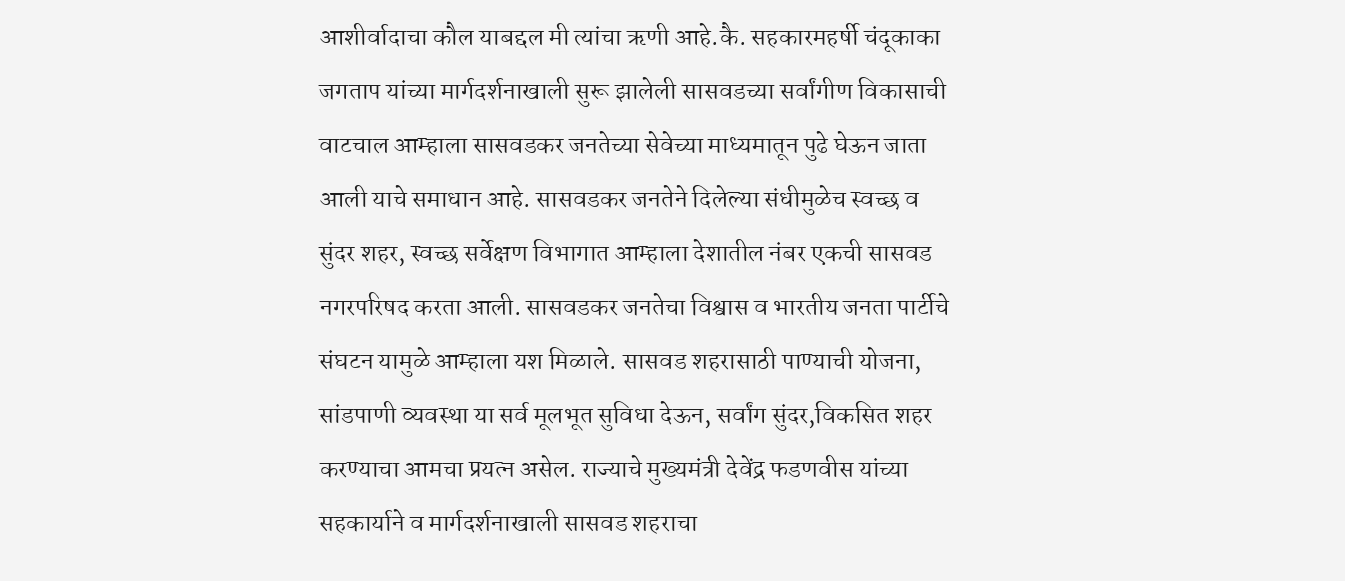आशीर्वादाचा कौल याबद्दल मी त्यांचा ऋणी आहे.कै. सहकारमहर्षी चंदूकाका जगताप यांच्या मार्गदर्शनाखाली सुरू झालेली सासवडच्या सर्वांगीण विकासाची वाटचाल आम्हाला सासवडकर जनतेच्या सेवेच्या माध्यमातून पुढे घेऊन जाता आली याचे समाधान आहे. सासवडकर जनतेने दिलेल्या संधीमुळेच स्वच्छ व सुंदर शहर, स्वच्छ सर्वेक्षण विभागात आम्हाला देशातील नंबर एकची सासवड नगरपरिषद करता आली. सासवडकर जनतेचा विश्वास व भारतीय जनता पार्टीचे संघटन यामुळे आम्हाला यश मिळाले. सासवड शहरासाठी पाण्याची योजना, सांडपाणी व्यवस्था या सर्व मूलभूत सुविधा देऊन, सर्वांग सुंदर,विकसित शहर करण्याचा आमचा प्रयत्न असेल. राज्याचे मुख्यमंत्री देवेंद्र फडणवीस यांच्या सहकार्याने व मार्गदर्शनाखाली सासवड शहराचा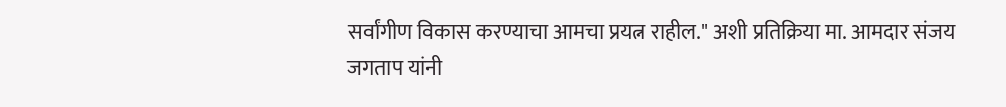सर्वांगीण विकास करण्याचा आमचा प्रयत्न राहील." अशी प्रतिक्रिया मा. आमदार संजय जगताप यांनी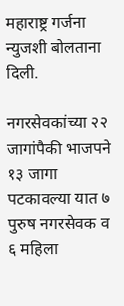महाराष्ट्र गर्जना न्युजशी बोलताना दिली.

नगरसेवकांच्या २२ जागांपैकी भाजपने १३ जागा पटकावल्या यात ७ पुरुष नगरसेवक व ६ महिला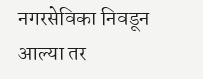नगरसेविका निवडून आल्या तर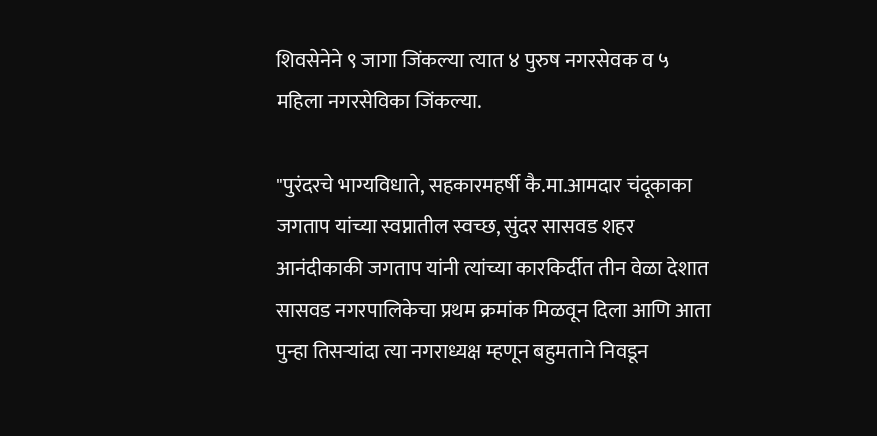शिवसेनेने ९ जागा जिंकल्या त्यात ४ पुरुष नगरसेवक व ५ महिला नगरसेविका जिंकल्या.

"पुरंदरचे भाग्यविधाते, सहकारमहर्षी कै.मा.आमदार चंदूकाका जगताप यांच्या स्वप्नातील स्वच्छ, सुंदर सासवड शहर आनंदीकाकी जगताप यांनी त्यांच्या कारकिर्दीत तीन वेळा देशात सासवड नगरपालिकेचा प्रथम क्रमांक मिळवून दिला आणि आता पुन्हा तिसऱ्यांदा त्या नगराध्यक्ष म्हणून बहुमताने निवडून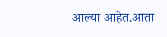आल्या आहेत.आता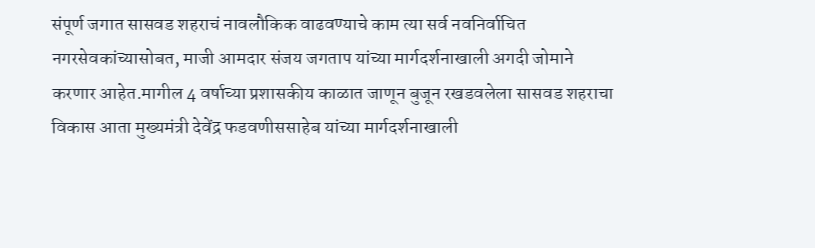संपूर्ण जगात सासवड शहराचं नावलौकिक वाढवण्याचे काम त्या सर्व नवनिर्वाचित नगरसेवकांच्यासोबत, माजी आमदार संजय जगताप यांच्या मार्गदर्शनाखाली अगदी जोमाने करणार आहेत.मागील 4 वर्षाच्या प्रशासकीय काळात जाणून बुजून रखडवलेला सासवड शहराचा विकास आता मुख्यमंत्री देवेंद्र फडवणीससाहेब यांच्या मार्गदर्शनाखाली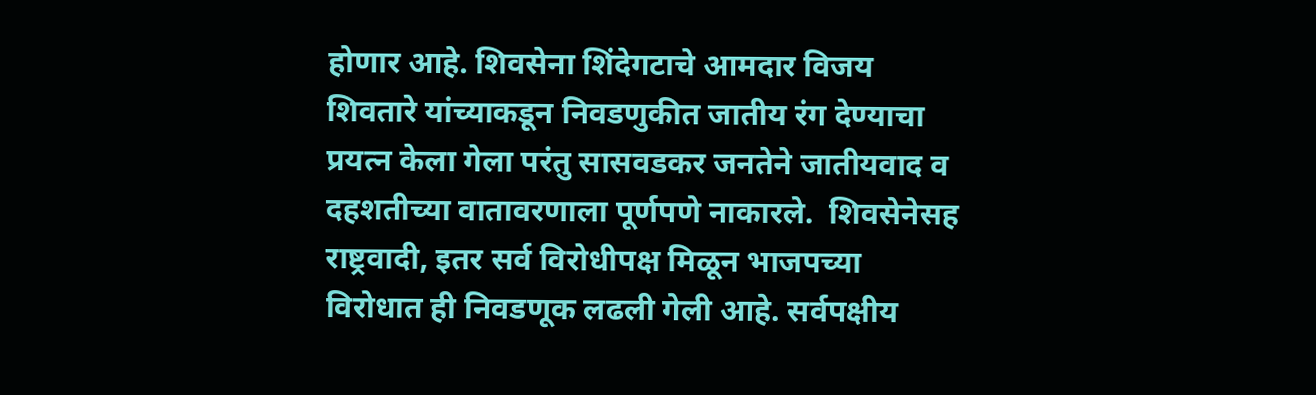होणार आहे. शिवसेना शिंदेगटाचे आमदार विजय शिवतारे यांच्याकडून निवडणुकीत जातीय रंग देण्याचा प्रयत्न केला गेला परंतु सासवडकर जनतेने जातीयवाद व दहशतीच्या वातावरणाला पूर्णपणे नाकारले.  शिवसेनेसह राष्ट्रवादी, इतर सर्व विरोधीपक्ष मिळून भाजपच्या विरोधात ही निवडणूक लढली गेली आहे. सर्वपक्षीय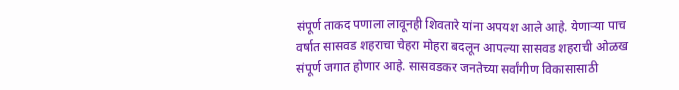संपूर्ण ताकद पणाला लावूनही शिवतारे यांना अपयश आले आहे. येणाऱ्या पाच वर्षात सासवड शहराचा चेहरा मोहरा बदलून आपल्या सासवड शहराची ओळख संपूर्ण जगात होणार आहे. सासवडकर जनतेच्या सर्वांगीण विकासासाठी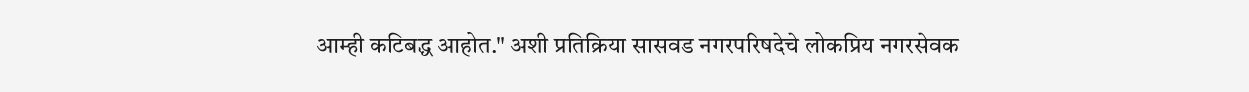आम्ही कटिबद्ध आहोत." अशी प्रतिक्रिया सासवड नगरपरिषदेचे लोकप्रिय नगरसेवक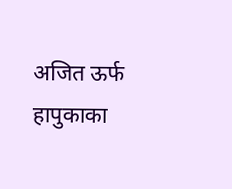अजित ऊर्फ हापुकाका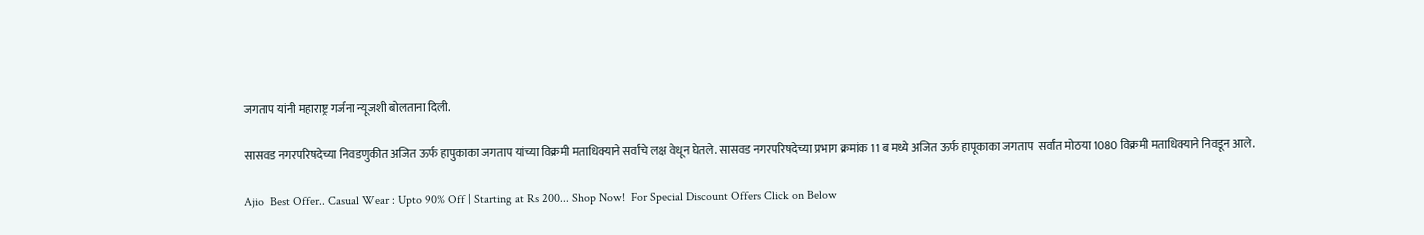जगताप यांनी महाराष्ट्र गर्जना न्यूजशी बोलताना दिली.

सासवड नगरपरिषदेच्या निवडणुकीत अजित ऊर्फ हापुकाका जगताप यांच्या विक्रमी मताधिक्याने सर्वांचे लक्ष वेधून घेतले. सासवड नगरपरिषदेच्या प्रभाग क्रमांक 11 ब मध्ये अजित ऊर्फ हापूकाका जगताप  सर्वांत मोठया 1080 विक्रमी मताधिक्याने निवडून आले.

Ajio  Best Offer.. Casual Wear : Upto 90% Off | Starting at Rs 200... Shop Now!  For Special Discount Offers Click on Below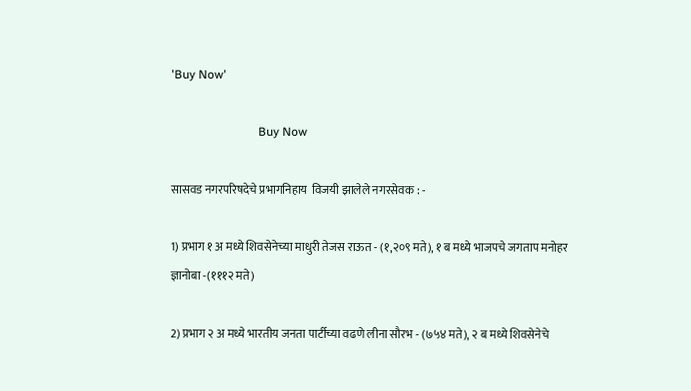'Buy Now'

                             Buy Now

सासवड नगरपरिषदेचे प्रभागनिहाय  विजयी झालेले नगरसेवक : -

1) प्रभाग १ अ मध्ये शिवसेनेच्या माधुरी तेजस राऊत - (१,२०९ मते), १ ब मध्ये भाजपचे जगताप मनोहर ज्ञानोबा -(१११२ मते)

2) प्रभाग २ अ मध्ये भारतीय जनता पार्टीच्या वढणे लीना सौरभ - (७५४ मते), २ ब मध्ये शिवसेनेचे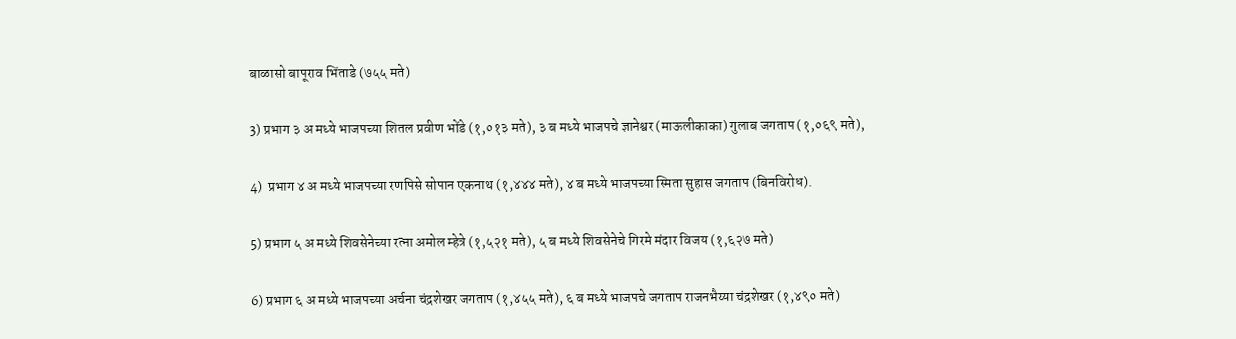बाळासो बापूराव भिंताडे (७५५ मते)

3) प्रभाग ३ अ मध्ये भाजपच्या शितल प्रवीण भोंडे (१,०१३ मते), ३ ब मध्ये भाजपचे ज्ञानेश्वर (माऊलीकाका) गुलाब जगताप (१,०६९ मते),

4)  प्रभाग ४ अ मध्ये भाजपच्या रणपिसे सोपान एकनाथ (१,४४४ मते), ४ ब मध्ये भाजपच्या स्मिता सुहास जगताप (बिनविरोध).

5) प्रभाग ५ अ मध्ये शिवसेनेच्या रत्ना अमोल म्हेत्रे (१,५२१ मते), ५ ब मध्ये शिवसेनेचे गिरमे मंदार विजय (१,६२७ मते)

6) प्रभाग ६ अ मध्ये भाजपच्या अर्चना चंद्रशेखर जगताप (१,४५५ मते), ६ ब मध्ये भाजपचे जगताप राजनभैय्या चंद्रशेखर (१,४९० मते)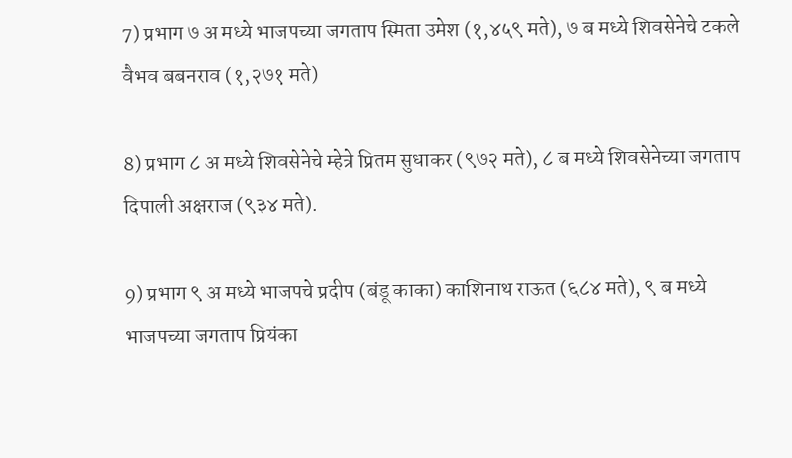7) प्रभाग ७ अ मध्ये भाजपच्या जगताप स्मिता उमेश (१,४५९ मते), ७ ब मध्ये शिवसेनेचे टकले वैभव बबनराव (१,२७१ मते)

8) प्रभाग ८ अ मध्ये शिवसेनेचे म्हेत्रे प्रितम सुधाकर (९७२ मते), ८ ब मध्ये शिवसेनेच्या जगताप दिपाली अक्षराज (९३४ मते).

9) प्रभाग ९ अ मध्ये भाजपचे प्रदीप (बंडू काका) काशिनाथ राऊत (६८४ मते), ९ ब मध्ये भाजपच्या जगताप प्रियंका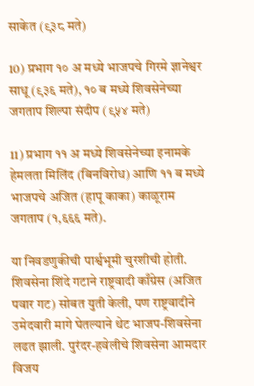साकेत (९३८ मते)

10) प्रभाग १० अ मध्ये भाजपचे गिरमे ज्ञानेश्वर साधू (९३६ मते), १० ब मध्ये शिवसेनेच्या जगताप शिल्पा संदीप (९५४ मते)

11) प्रभाग ११ अ मध्ये शिवसेनेच्या इनामके हेमलता मिलिंद (बिनविरोध) आणि ११ ब मध्ये भाजपचे अजित (हापू काका) काळूराम जगताप (१,६६६ मते).

या निवडणुकीची पार्श्वभूमी चुरशीची होती. शिवसेना शिंदे गटाने राष्ट्रवादी काँग्रेस (अजित पवार गट) सोबत युती केली, पण राष्ट्रवादीने उमेदवारी मागे घेतल्याने थेट भाजप-शिवसेना लढत झाली. पुरंदर-हवेलीचे शिवसेना आमदार विजय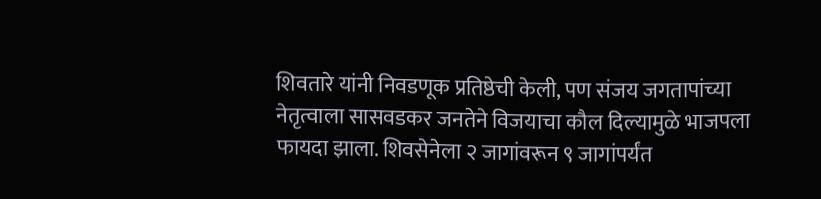शिवतारे यांनी निवडणूक प्रतिष्ठेची केली, पण संजय जगतापांच्या नेतृत्वाला सासवडकर जनतेने विजयाचा कौल दिल्यामुळे भाजपला फायदा झाला. शिवसेनेला २ जागांवरून ९ जागांपर्यंत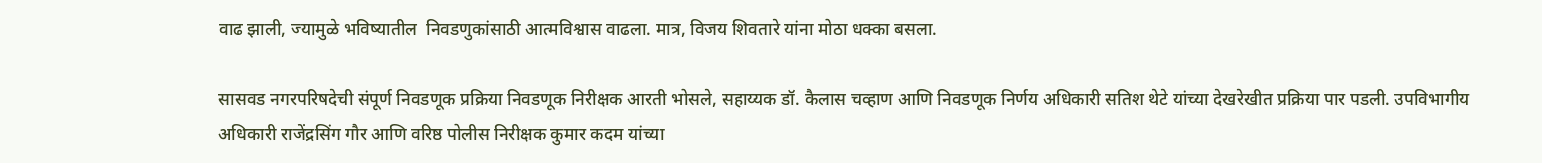वाढ झाली, ज्यामुळे भविष्यातील  निवडणुकांसाठी आत्मविश्वास वाढला. मात्र, विजय शिवतारे यांना मोठा धक्का बसला.

सासवड नगरपरिषदेची संपूर्ण निवडणूक प्रक्रिया निवडणूक निरीक्षक आरती भोसले, सहाय्यक डॉ. कैलास चव्हाण आणि निवडणूक निर्णय अधिकारी सतिश थेटे यांच्या देखरेखीत प्रक्रिया पार पडली. उपविभागीय अधिकारी राजेंद्रसिंग गौर आणि वरिष्ठ पोलीस निरीक्षक कुमार कदम यांच्या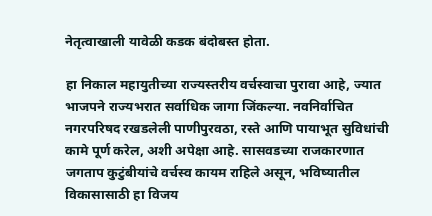नेतृत्वाखाली यावेळी कडक बंदोबस्त होता.

हा निकाल महायुतीच्या राज्यस्तरीय वर्चस्वाचा पुरावा आहे, ज्यात भाजपने राज्यभरात सर्वाधिक जागा जिंकल्या. नवनिर्वाचित नगरपरिषद रखडलेली पाणीपुरवठा, रस्ते आणि पायाभूत सुविधांची कामे पूर्ण करेल, अशी अपेक्षा आहे. सासवडच्या राजकारणात जगताप कुटुंबीयांचे वर्चस्व कायम राहिले असून, भविष्यातील विकासासाठी हा विजय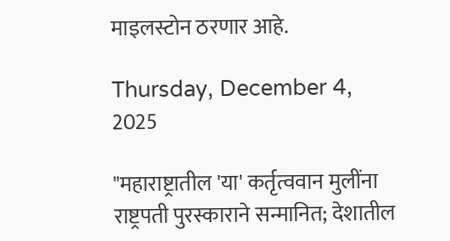माइलस्टोन ठरणार आहे.

Thursday, December 4, 2025

"महाराष्ट्रातील 'या' कर्तृत्ववान मुलींना राष्ट्रपती पुरस्काराने सन्मानित; देशातील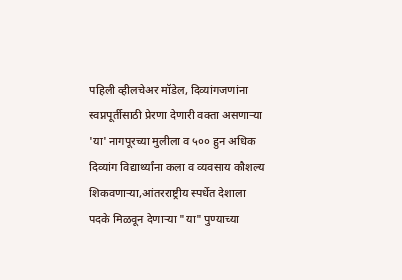पहिली व्हीलचेअर मॉडेल, दिव्यांगजणांना स्वप्नपूर्तीसाठी प्रेरणा देणारी वक्ता असणाऱ्या 'या' नागपूरच्या मुलीला व ५०० हुन अधिक दिव्यांग विद्यार्थ्यांना कला व व्यवसाय कौशल्य शिकवणाऱ्या,आंतरराष्ट्रीय स्पर्धेत देशाला पदके मिळवून देणाऱ्या "या" पुण्याच्या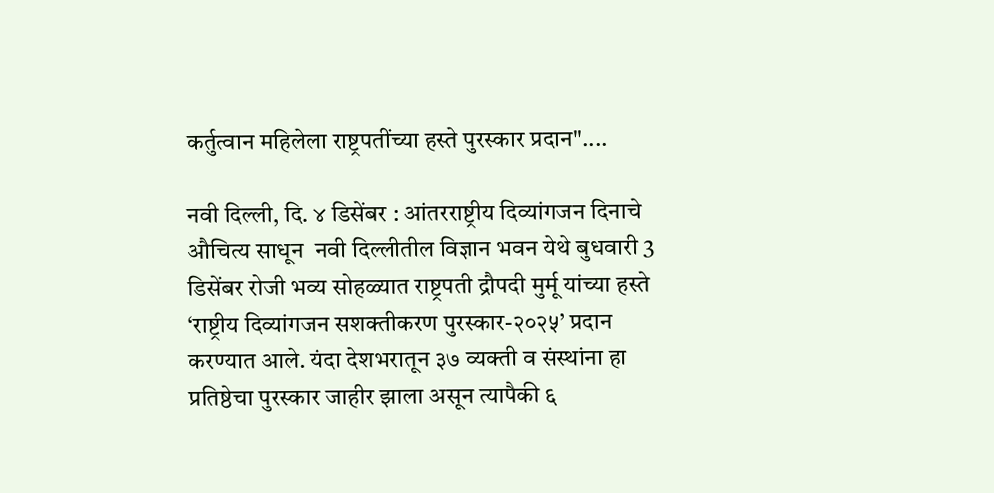कर्तुत्वान महिलेला राष्ट्रपतींच्या हस्ते पुरस्कार प्रदान"....

नवी दिल्ली, दि. ४ डिसेंबर : आंतरराष्ट्रीय दिव्यांगजन दिनाचे औचित्य साधून  नवी दिल्लीतील विज्ञान भवन येथे बुधवारी 3 डिसेंबर रोजी भव्य सोहळ्यात राष्ट्रपती द्रौपदी मुर्मू यांच्या हस्ते ‘राष्ट्रीय दिव्यांगजन सशक्तीकरण पुरस्कार-२०२५’ प्रदान करण्यात आले. यंदा देशभरातून ३७ व्यक्ती व संस्थांना हा प्रतिष्ठेचा पुरस्कार जाहीर झाला असून त्यापैकी ६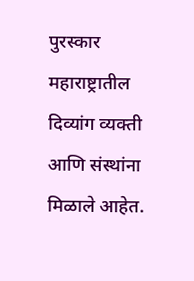पुरस्कार महाराष्ट्रातील दिव्यांग व्यक्ती आणि संस्थांना मिळाले आहेत.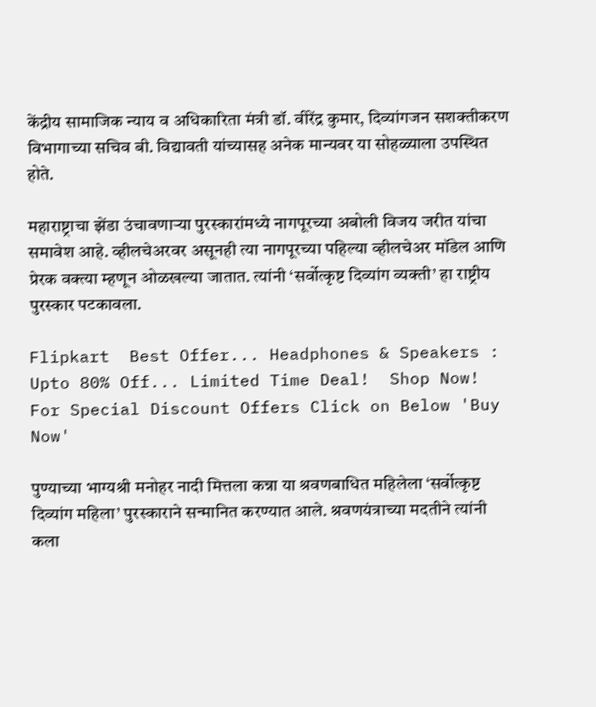केंद्रीय सामाजिक न्याय व अधिकारिता मंत्री डॉ. वीरेंद्र कुमार, दिव्यांगजन सशक्तीकरण विभागाच्या सचिव बी. विद्यावती यांच्यासह अनेक मान्यवर या सोहळ्याला उपस्थित होते.

महाराष्ट्राचा झेंडा उंचावणाऱ्या पुरस्कारांमध्ये नागपूरच्या अबोली विजय जरीत यांचा समावेश आहे. व्हीलचेअरवर असूनही त्या नागपूरच्या पहिल्या व्हीलचेअर मॉडेल आणि प्रेरक वक्त्या म्हणून ओळखल्या जातात. त्यांनी ‘सर्वोत्कृष्ट दिव्यांग व्यक्ती’ हा राष्ट्रीय पुरस्कार पटकावला.

Flipkart  Best Offer... Headphones & Speakers : Upto 80% Off... Limited Time Deal!  Shop Now!  For Special Discount Offers Click on Below 'Buy Now'

पुण्याच्या भाग्यश्री मनोहर नादी मित्तला कन्ना या श्रवणबाधित महिलेला ‘सर्वोत्कृष्ट दिव्यांग महिला’ पुरस्काराने सन्मानित करण्यात आले. श्रवणयंत्राच्या मदतीने त्यांनी कला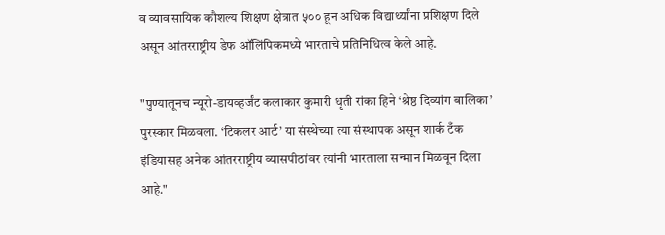व व्यावसायिक कौशल्य शिक्षण क्षेत्रात ५०० हून अधिक विद्यार्थ्यांना प्रशिक्षण दिले असून आंतरराष्ट्रीय डेफ ऑलिंपिकमध्ये भारताचे प्रतिनिधित्व केले आहे.

"पुण्यातूनच न्यूरो-डायव्हर्जंट कलाकार कुमारी धृती रांका हिने ‘श्रेष्ठ दिव्यांग बालिका’ पुरस्कार मिळवला. ‘टिकलर आर्ट’ या संस्थेच्या त्या संस्थापक असून शार्क टँक इंडियासह अनेक आंतरराष्ट्रीय व्यासपीठांवर त्यांनी भारताला सन्मान मिळवून दिला आहे."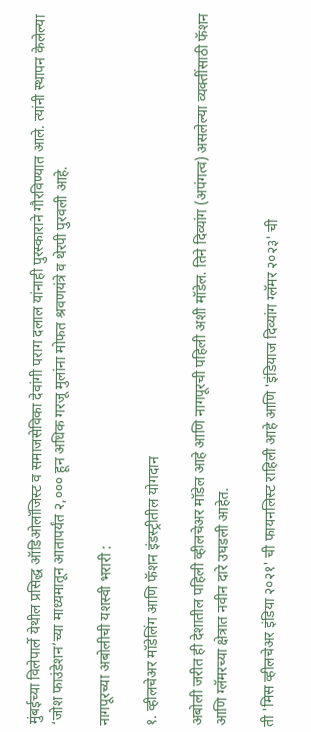मुंबईच्या विलेपार्ले येथील प्रसिद्ध ऑडिओलॉजिस्ट व समाजसेविका देवांगी पराग दलाल यांनाही पुरस्काराने गौरविण्यात आले. त्यांनी स्थापन केलेल्या ‘जोश फाउंडेशन’च्या माध्यमातून आतापर्यंत २,००० हून अधिक गरजू मुलांना मोफत श्रवणयंत्रे व थेरपी पुरवली आहे.

नागपूरच्या अबोलीची यशस्वी भरारी :

१. व्हीलचेअर मॉडेलिंग आणि फॅशन इंडस्ट्रीतील योगदान

अबोली जरीत ही देशातील पहिली व्हीलचेअर मॉडेल आहे आणि नागपूरची पहिली अशी मॉडेल. तिने दिव्यांग (अपंगत्व) असलेल्या व्यक्तींसाठी फॅशन आणि ग्लॅमरच्या क्षेत्रात नवीन दारे उघडली आहेत.

ती 'मिस व्हीलचेअर इंडिया २०२१' ची फायनलिस्ट राहिली आहे आणि 'इंडियाज दिव्यांग ग्लॅमर २०२३' ची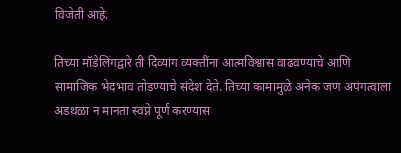विजेती आहे.

तिच्या मॉडेलिंगद्वारे ती दिव्यांग व्यक्तींना आत्मविश्वास वाढवण्याचे आणि सामाजिक भेदभाव तोडण्याचे संदेश देते. तिच्या कामामुळे अनेक जण अपंगत्वाला अडथळा न मानता स्वप्ने पूर्ण करण्यास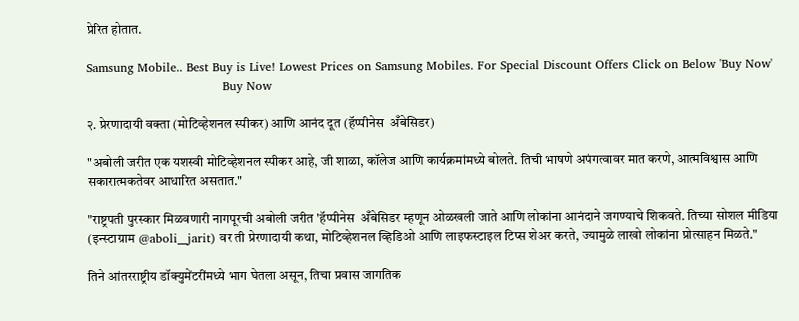प्रेरित होतात.

Samsung Mobile.. Best Buy is Live! Lowest Prices on Samsung Mobiles. For Special Discount Offers Click on Below 'Buy Now'
                                  Buy Now

२. प्रेरणादायी वक्ता (मोटिव्हेशनल स्पीकर) आणि आनंद दूत (हॅप्पीनेस  अँबेसिडर)

"अबोली जरीत एक यशस्वी मोटिव्हेशनल स्पीकर आहे, जी शाळा, कॉलेज आणि कार्यक्रमांमध्ये बोलते. तिची भाषणे अपंगत्वावर मात करणे, आत्मविश्वास आणि सकारात्मकतेवर आधारित असतात."

"राष्ट्रपती पुरस्कार मिळवणारी नागपूरची अबोली जरीत 'हॅप्पीनेस  अँबेसिडर म्हणून ओळखली जाते आणि लोकांना आनंदाने जगण्याचे शिकवते. तिच्या सोशल मीडिया (इन्स्टाग्राम @aboli__jarit) वर ती प्रेरणादायी कथा, मोटिव्हेशनल व्हिडिओ आणि लाइफस्टाइल टिप्स शेअर करते, ज्यामुळे लाखो लोकांना प्रोत्साहन मिळते."

तिने आंतरराष्ट्रीय डॉक्युमेंटरींमध्ये भाग घेतला असून, तिचा प्रवास जागतिक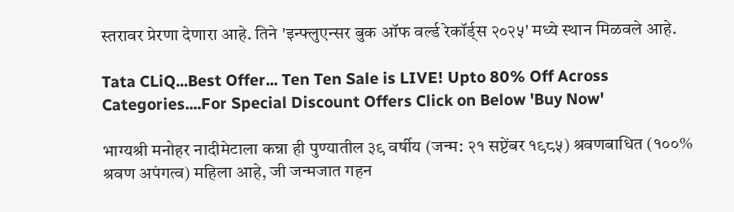स्तरावर प्रेरणा देणारा आहे. तिने 'इन्फ्लुएन्सर बुक ऑफ वर्ल्ड रेकॉर्ड्स २०२५' मध्ये स्थान मिळवले आहे.

Tata CLiQ...Best Offer... Ten Ten Sale is LIVE! Upto 80% Off Across Categories....For Special Discount Offers Click on Below 'Buy Now'

भाग्यश्री मनोहर नादीमेटाला कन्ना ही पुण्यातील ३९ वर्षीय (जन्म: २१ सप्टेंबर १९८५) श्रवणबाधित (१००% श्रवण अपंगत्व) महिला आहे, जी जन्मजात गहन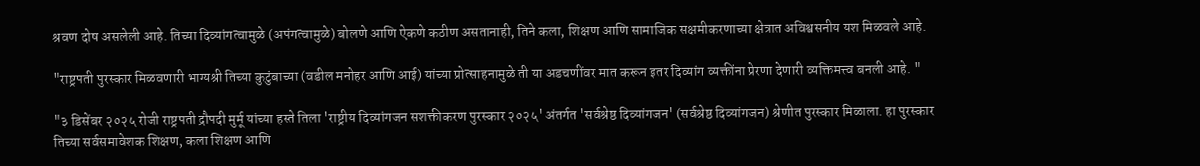श्रवण दोष असलेली आहे. तिच्या दिव्यांगत्वामुळे (अपंगत्वामुळे) बोलणे आणि ऐकणे कठीण असतानाही, तिने कला, शिक्षण आणि सामाजिक सक्षमीकरणाच्या क्षेत्रात अविश्वसनीय यश मिळवले आहे.

"राष्ट्रपती पुरस्कार मिळवणारी भाग्यश्री तिच्या कुटुंबाच्या (वडील मनोहर आणि आई) यांच्या प्रोत्साहनामुळे ती या अडचणींवर मात करून इतर दिव्यांग व्यक्तींना प्रेरणा देणारी व्यक्तिमत्त्व बनली आहे. "

"३ डिसेंबर २०२५ रोजी राष्ट्रपती द्रौपदी मुर्मू यांच्या हस्ते तिला 'राष्ट्रीय दिव्यांगजन सशक्तीकरण पुरस्कार २०२५' अंतर्गत 'सर्वश्रेष्ठ दिव्यांगजन' (सर्वश्रेष्ठ दिव्यांगजन) श्रेणीत पुरस्कार मिळाला. हा पुरस्कार तिच्या सर्वसमावेशक शिक्षण, कला शिक्षण आणि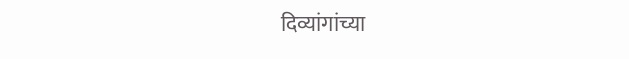दिव्यांगांच्या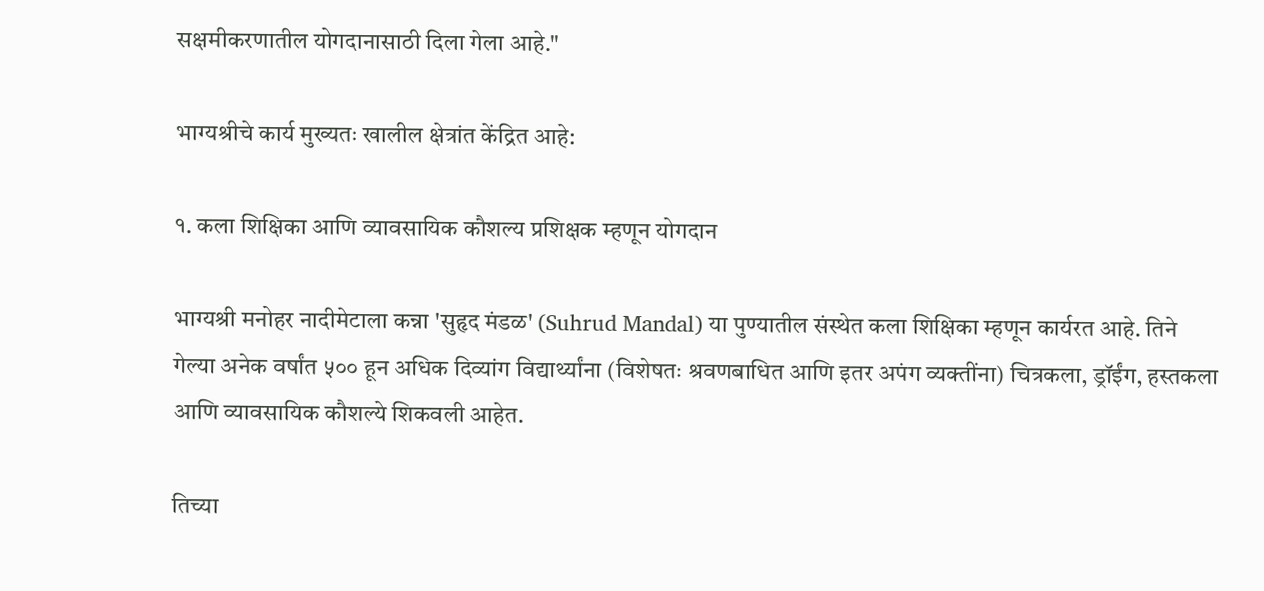सक्षमीकरणातील योगदानासाठी दिला गेला आहे."

भाग्यश्रीचे कार्य मुख्यतः खालील क्षेत्रांत केंद्रित आहे:

१. कला शिक्षिका आणि व्यावसायिक कौशल्य प्रशिक्षक म्हणून योगदान

भाग्यश्री मनोहर नादीमेटाला कन्ना 'सुहृद मंडळ' (Suhrud Mandal) या पुण्यातील संस्थेत कला शिक्षिका म्हणून कार्यरत आहे. तिने गेल्या अनेक वर्षांत ५०० हून अधिक दिव्यांग विद्यार्थ्यांना (विशेषतः श्रवणबाधित आणि इतर अपंग व्यक्तींना) चित्रकला, ड्रॉईंग, हस्तकला आणि व्यावसायिक कौशल्ये शिकवली आहेत.

तिच्या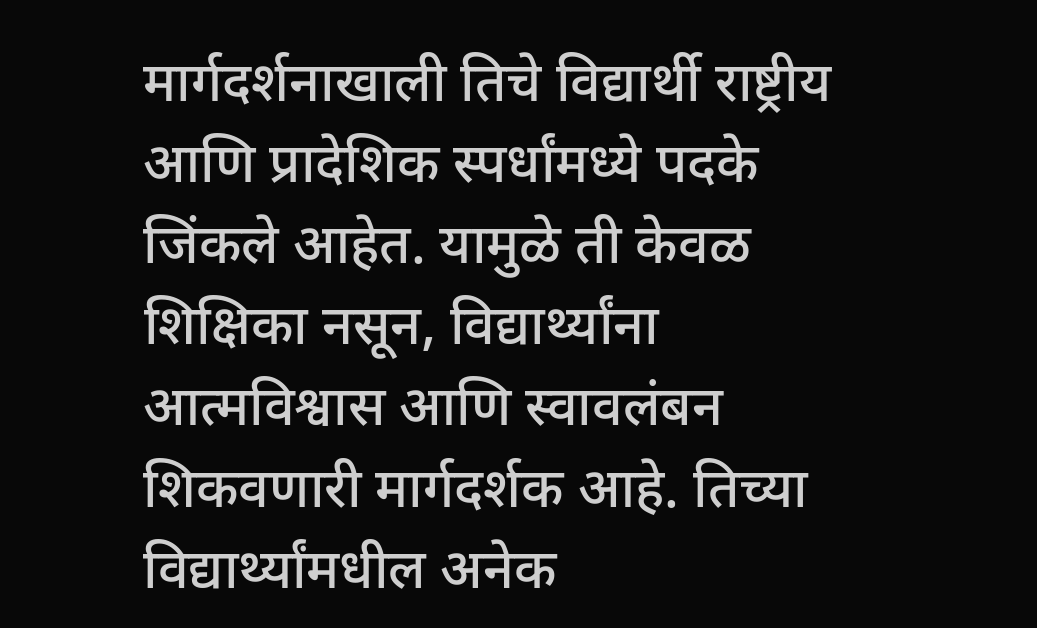मार्गदर्शनाखाली तिचे विद्यार्थी राष्ट्रीय आणि प्रादेशिक स्पर्धांमध्ये पदके जिंकले आहेत. यामुळे ती केवळ शिक्षिका नसून, विद्यार्थ्यांना आत्मविश्वास आणि स्वावलंबन शिकवणारी मार्गदर्शक आहे. तिच्या विद्यार्थ्यांमधील अनेक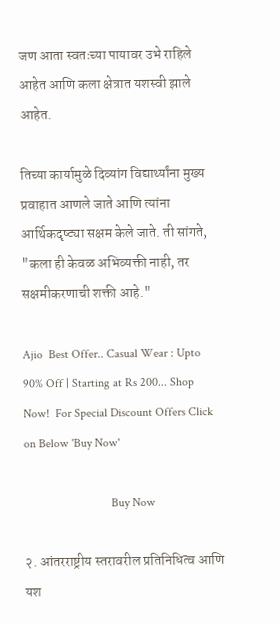जण आता स्वतःच्या पायावर उभे राहिले आहेत आणि कला क्षेत्रात यशस्वी झाले आहेत.

तिच्या कार्यामुळे दिव्यांग विद्यार्थ्यांना मुख्य प्रवाहात आणले जाते आणि त्यांना आर्थिकदृष्ट्या सक्षम केले जाते. ती सांगते, "कला ही केवळ अभिव्यक्ती नाही, तर सक्षमीकरणाची शक्ती आहे."

Ajio  Best Offer.. Casual Wear : Upto 90% Off | Starting at Rs 200... Shop Now!  For Special Discount Offers Click on Below 'Buy Now'

                             Buy Now

२. आंतरराष्ट्रीय स्तरावरील प्रतिनिधित्व आणि यश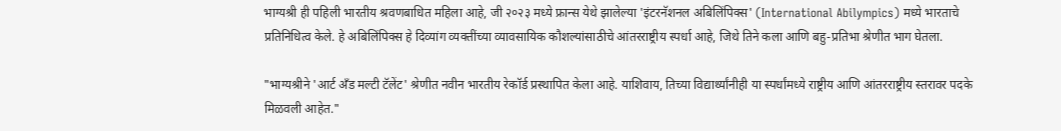भाग्यश्री ही पहिली भारतीय श्रवणबाधित महिला आहे, जी २०२३ मध्ये फ्रान्स येथे झालेल्या 'इंटरनॅशनल अबिलिंपिक्स' (International Abilympics) मध्ये भारताचे प्रतिनिधित्व केले. हे अबिलिंपिक्स हे दिव्यांग व्यक्तींच्या व्यावसायिक कौशल्यांसाठीचे आंतरराष्ट्रीय स्पर्धा आहे, जिथे तिने कला आणि बहु-प्रतिभा श्रेणीत भाग घेतला.

"भाग्यश्रीने 'आर्ट अँड मल्टी टॅलेंट' श्रेणीत नवीन भारतीय रेकॉर्ड प्रस्थापित केला आहे. याशिवाय, तिच्या विद्यार्थ्यांनीही या स्पर्धांमध्ये राष्ट्रीय आणि आंतरराष्ट्रीय स्तरावर पदके मिळवली आहेत."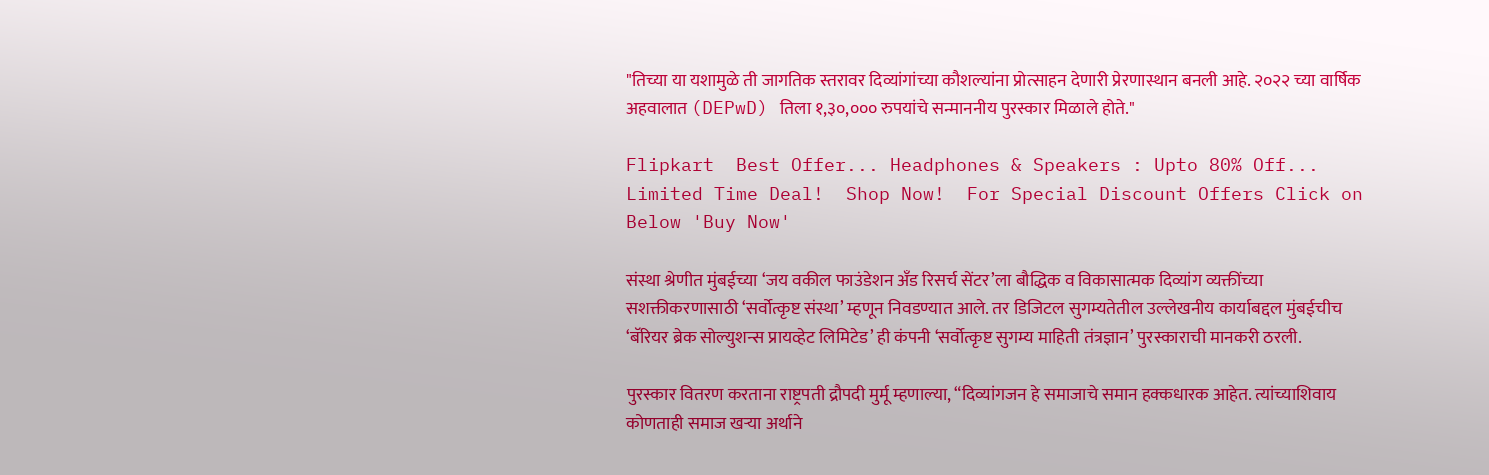"तिच्या या यशामुळे ती जागतिक स्तरावर दिव्यांगांच्या कौशल्यांना प्रोत्साहन देणारी प्रेरणास्थान बनली आहे. २०२२ च्या वार्षिक अहवालात (DEPwD) तिला १,३०,००० रुपयांचे सन्माननीय पुरस्कार मिळाले होते."

Flipkart  Best Offer... Headphones & Speakers : Upto 80% Off... Limited Time Deal!  Shop Now!  For Special Discount Offers Click on Below 'Buy Now'

संस्था श्रेणीत मुंबईच्या ‘जय वकील फाउंडेशन अँड रिसर्च सेंटर’ला बौद्धिक व विकासात्मक दिव्यांग व्यक्तींच्या सशक्तीकरणासाठी ‘सर्वोत्कृष्ट संस्था’ म्हणून निवडण्यात आले. तर डिजिटल सुगम्यतेतील उल्लेखनीय कार्याबद्दल मुंबईचीच ‘बॅरियर ब्रेक सोल्युशन्स प्रायव्हेट लिमिटेड’ ही कंपनी ‘सर्वोत्कृष्ट सुगम्य माहिती तंत्रज्ञान’ पुरस्काराची मानकरी ठरली.

पुरस्कार वितरण करताना राष्ट्रपती द्रौपदी मुर्मू म्हणाल्या, “दिव्यांगजन हे समाजाचे समान हक्कधारक आहेत. त्यांच्याशिवाय कोणताही समाज खऱ्या अर्थाने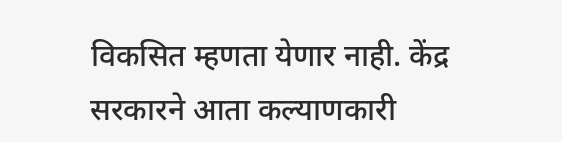विकसित म्हणता येणार नाही. केंद्र सरकारने आता कल्याणकारी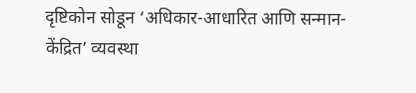दृष्टिकोन सोडून ‘अधिकार-आधारित आणि सन्मान-केंद्रित’ व्यवस्था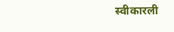स्वीकारली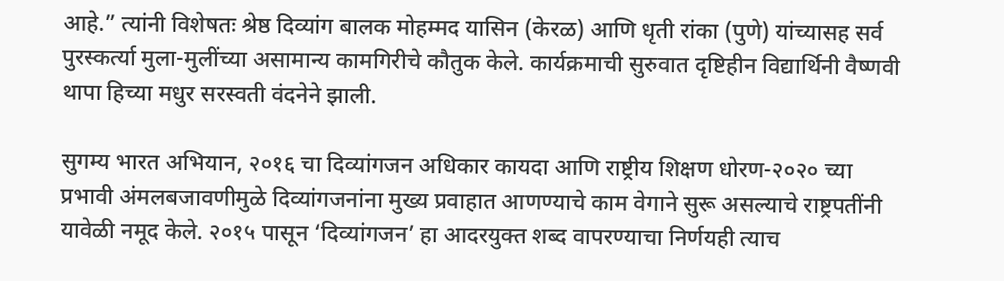आहे.” त्यांनी विशेषतः श्रेष्ठ दिव्यांग बालक मोहम्मद यासिन (केरळ) आणि धृती रांका (पुणे) यांच्यासह सर्व पुरस्कर्त्या मुला-मुलींच्या असामान्य कामगिरीचे कौतुक केले. कार्यक्रमाची सुरुवात दृष्टिहीन विद्यार्थिनी वैष्णवी थापा हिच्या मधुर सरस्वती वंदनेने झाली.

सुगम्य भारत अभियान, २०१६ चा दिव्यांगजन अधिकार कायदा आणि राष्ट्रीय शिक्षण धोरण-२०२० च्या प्रभावी अंमलबजावणीमुळे दिव्यांगजनांना मुख्य प्रवाहात आणण्याचे काम वेगाने सुरू असल्याचे राष्ट्रपतींनी यावेळी नमूद केले. २०१५ पासून ‘दिव्यांगजन’ हा आदरयुक्त शब्द वापरण्याचा निर्णयही त्याच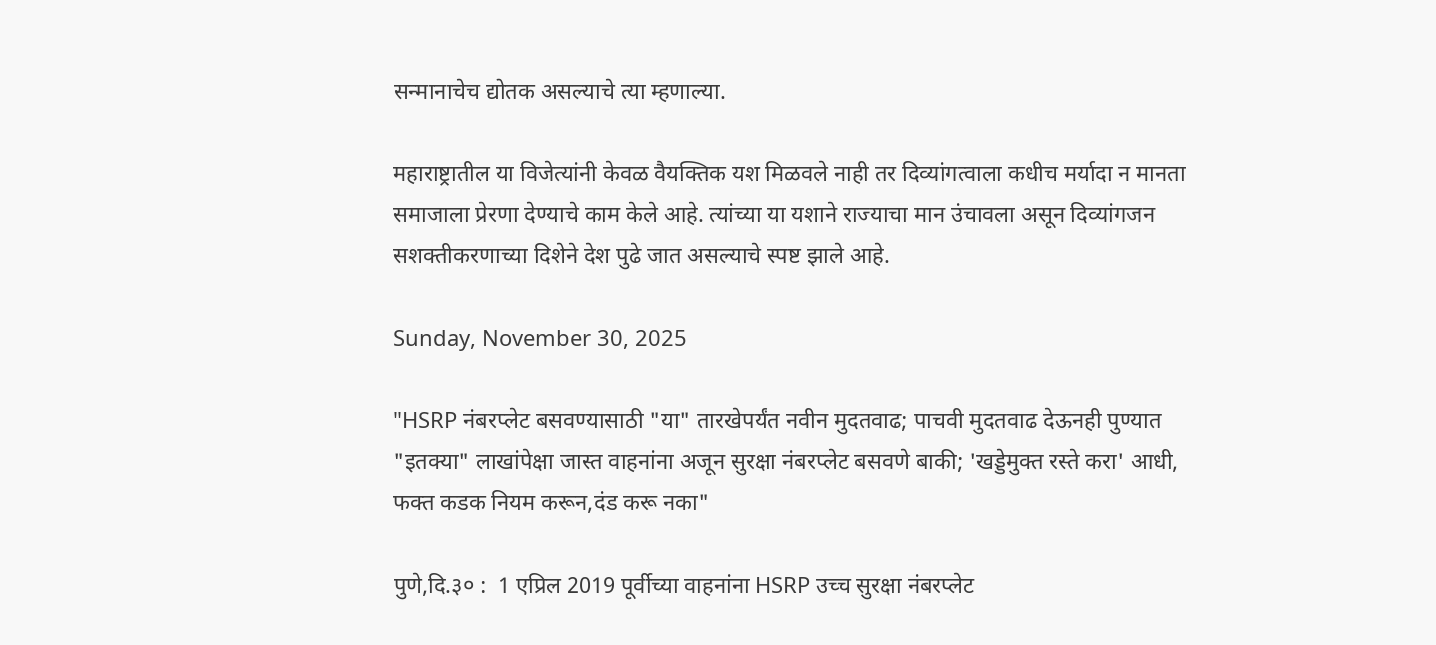सन्मानाचेच द्योतक असल्याचे त्या म्हणाल्या.

महाराष्ट्रातील या विजेत्यांनी केवळ वैयक्तिक यश मिळवले नाही तर दिव्यांगत्वाला कधीच मर्यादा न मानता समाजाला प्रेरणा देण्याचे काम केले आहे. त्यांच्या या यशाने राज्याचा मान उंचावला असून दिव्यांगजन सशक्तीकरणाच्या दिशेने देश पुढे जात असल्याचे स्पष्ट झाले आहे.

Sunday, November 30, 2025

"HSRP नंबरप्लेट बसवण्यासाठी "या" तारखेपर्यंत नवीन मुदतवाढ; पाचवी मुदतवाढ देऊनही पुण्यात "इतक्या" लाखांपेक्षा जास्त वाहनांना अजून सुरक्षा नंबरप्लेट बसवणे बाकी; 'खड्डेमुक्त रस्ते करा' आधी, फक्त कडक नियम करून,दंड करू नका"

पुणे,दि.३० :  1 एप्रिल 2019 पूर्वीच्या वाहनांना HSRP उच्च सुरक्षा नंबरप्लेट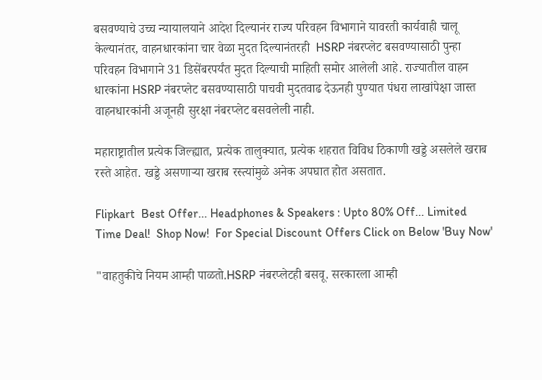बसवण्याचे उच्च न्यायालयाने आदेश दिल्यानंर राज्य परिवहन विभागाने यावरती कार्यवाही चालू केल्यानंतर, वाहनधारकांना चार वेळा मुदत दिल्यानंतरही  HSRP नंबरप्लेट बसवण्यासाठी पुन्हा परिवहन विभागाने 31 डिसेंबरपर्यंत मुदत दिल्याची माहिती समोर आलेली आहे. राज्यातील वाहन धारकांना HSRP नंबरप्लेट बसवण्यासाठी पाचवी मुदतवाढ देऊनही पुण्यात पंधरा लाखांपेक्षा जास्त वाहनधारकांनी अजूनही सुरक्षा नंबरप्लेट बसवलेली नाही.

महाराष्ट्रातील प्रत्येक जिल्ह्यात, प्रत्येक तालुक्यात, प्रत्येक शहरात विविध ठिकाणी खड्डे असलेले खराब रस्ते आहेत. खड्डे असणाऱ्या खराब रस्त्यांमुळे अनेक अपघात होत असतात.

Flipkart  Best Offer... Headphones & Speakers : Upto 80% Off... Limited Time Deal!  Shop Now!  For Special Discount Offers Click on Below 'Buy Now'

"वाहतुकीचे नियम आम्ही पाळतो.HSRP नंबरप्लेटही बसवू. सरकारला आम्ही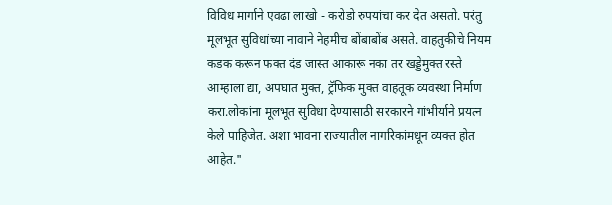विविध मार्गाने एवढा लाखो - करोडो रुपयांचा कर देत असतो. परंतु मूलभूत सुविधांच्या नावाने नेहमीच बोंबाबोंब असते. वाहतुकीचे नियम कडक करून फक्त दंड जास्त आकारू नका तर खड्डेमुक्त रस्ते आम्हाला द्या, अपघात मुक्त, ट्रॅफिक मुक्त वाहतूक व्यवस्था निर्माण करा.लोकांना मूलभूत सुविधा देण्यासाठी सरकारने गांभीर्याने प्रयत्न केले पाहिजेत. अशा भावना राज्यातील नागरिकांमधून व्यक्त होत आहेत."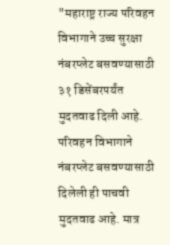"महाराष्ट्र राज्य परिवहन विभागाने उच्च सुरक्षा नंबरप्लेट बसवण्यासाठी ३१ डिसेंबरपर्यंत मुदतवाढ दिली आहे. परिवहन विभागाने नंबरप्लेट बसवण्यासाठी दिलेली ही पाचवी मुदतवाढ आहे. मात्र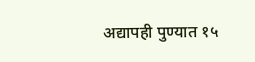अद्यापही पुण्यात १५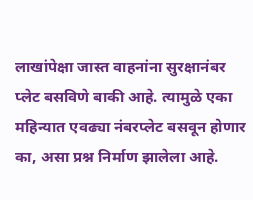लाखांपेक्षा जास्त वाहनांना सुरक्षानंबर प्लेट बसविणे बाकी आहे. त्यामुळे एका महिन्यात एवढ्या नंबरप्लेट बसवून होणार का, असा प्रश्न निर्माण झालेला आहे.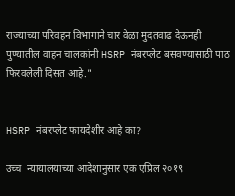राज्याच्या परिवहन विभागाने चार वेळा मुदतवाढ देऊनही पुण्यातील वाहन चालकांनी HSRP नंबरप्लेट बसवण्यासाठी पाठ फिरवलेली दिसत आहे."


HSRP नंबरप्लेट फायदेशीर आहे का?

उच्च  न्यायालयाच्या आदेशानुसार एक एप्रिल २०१९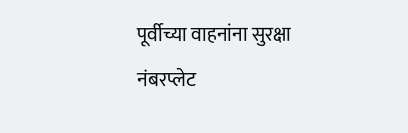पूर्वीच्या वाहनांना सुरक्षा नंबरप्लेट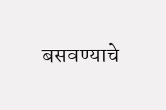बसवण्याचे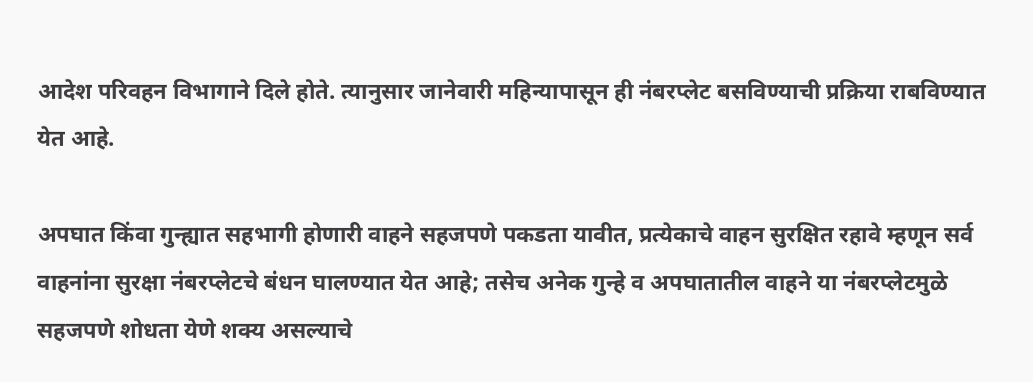आदेश परिवहन विभागाने दिले होते. त्यानुसार जानेवारी महिन्यापासून ही नंबरप्लेट बसविण्याची प्रक्रिया राबविण्यात येत आहे.

अपघात किंवा गुन्ह्यात सहभागी होणारी वाहने सहजपणे पकडता यावीत, प्रत्येकाचे वाहन सुरक्षित रहावे म्हणून सर्व वाहनांना सुरक्षा नंबरप्लेटचे बंधन घालण्यात येत आहे; तसेच अनेक गुन्हे व अपघातातील वाहने या नंबरप्लेटमुळे सहजपणे शोधता येणे शक्य असल्याचे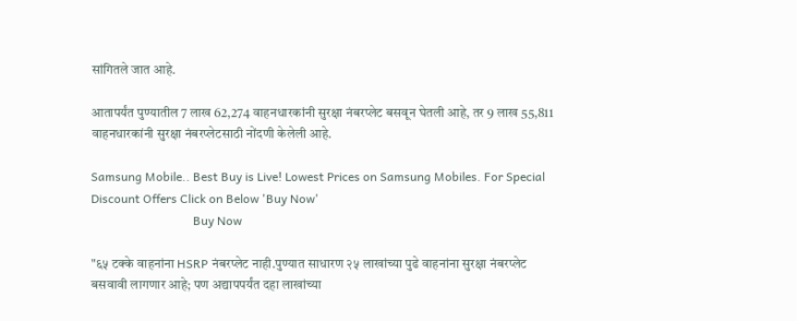सांगितले जात आहे.

आतापर्यंत पुण्यातील 7 लाख 62,274 वाहनधारकांनी सुरक्षा नंबरप्लेट बसवून घेतली आहे, तर 9 लाख 55,811 वाहनधारकांनी सुरक्षा नंबरप्लेटसाठी नोंदणी केलेली आहे.

Samsung Mobile.. Best Buy is Live! Lowest Prices on Samsung Mobiles. For Special Discount Offers Click on Below 'Buy Now'
                                  Buy Now

"६५ टक्के वाहनांना HSRP नंबरप्लेट नाही.पुण्यात साधारण २५ लाखांच्या पुढे वाहनांना सुरक्षा नंबरप्लेट बसवावी लागणार आहे; पण अद्यापपर्यंत दहा लाखांच्या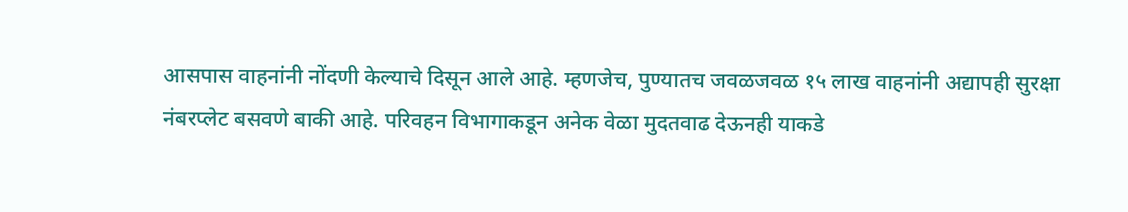आसपास वाहनांनी नोंदणी केल्याचे दिसून आले आहे. म्हणजेच, पुण्यातच जवळजवळ १५ लाख वाहनांनी अद्यापही सुरक्षा नंबरप्लेट बसवणे बाकी आहे. परिवहन विभागाकडून अनेक वेळा मुदतवाढ देऊनही याकडे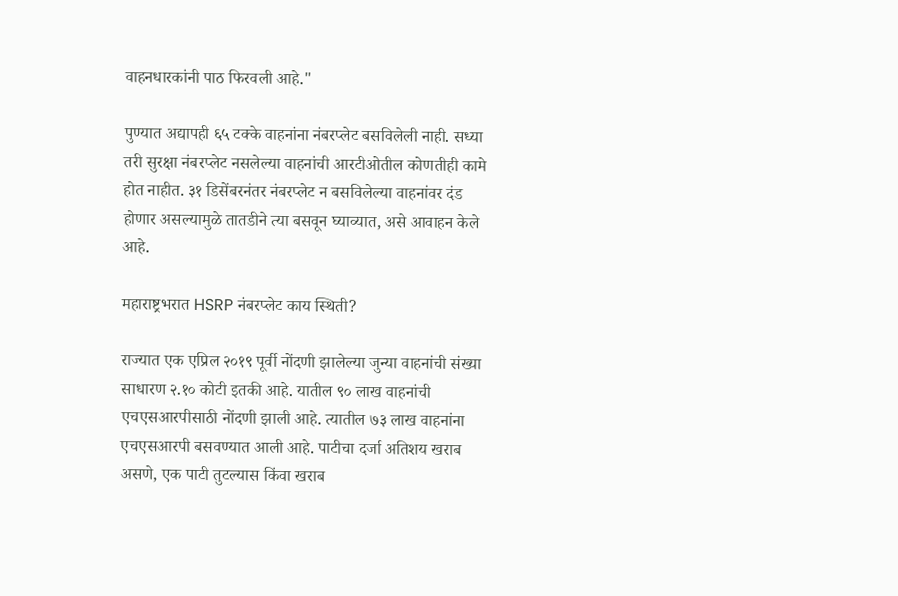वाहनधारकांनी पाठ फिरवली आहे."

पुण्यात अद्यापही ६५ टक्के वाहनांना नंबरप्लेट बसविलेली नाही. सध्या तरी सुरक्षा नंबरप्लेट नसलेल्या वाहनांची आरटीओतील कोणतीही कामे होत नाहीत. ३१ डिसेंबरनंतर नंबरप्लेट न बसविलेल्या वाहनांवर दंड होणार असल्यामुळे तातडीने त्या बसवून घ्याव्यात, असे आवाहन केले आहे.

महाराष्ट्रभरात HSRP नंबरप्लेट काय स्थिती?

राज्यात एक एप्रिल २०१९ पूर्वी नोंदणी झालेल्या जुन्या वाहनांची संख्या साधारण २.१० कोटी इतकी आहे. यातील ९० लाख वाहनांची एचएसआरपीसाठी नोंदणी झाली आहे. त्यातील ७३ लाख वाहनांना एचएसआरपी बसवण्यात आली आहे. पाटीचा दर्जा अतिशय खराब असणे, एक पाटी तुटल्यास किंवा खराब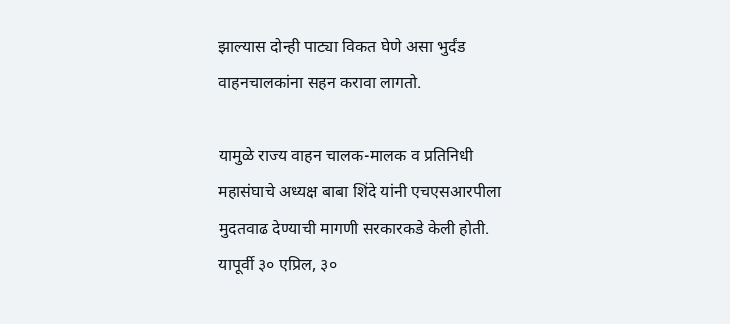झाल्यास दोन्ही पाट्या विकत घेणे असा भुर्दंड वाहनचालकांना सहन करावा लागतो.

यामुळे राज्य वाहन चालक-मालक व प्रतिनिधी महासंघाचे अध्यक्ष बाबा शिंदे यांनी एचएसआरपीला मुदतवाढ देण्याची मागणी सरकारकडे केली होती. यापूर्वी ३० एप्रिल, ३०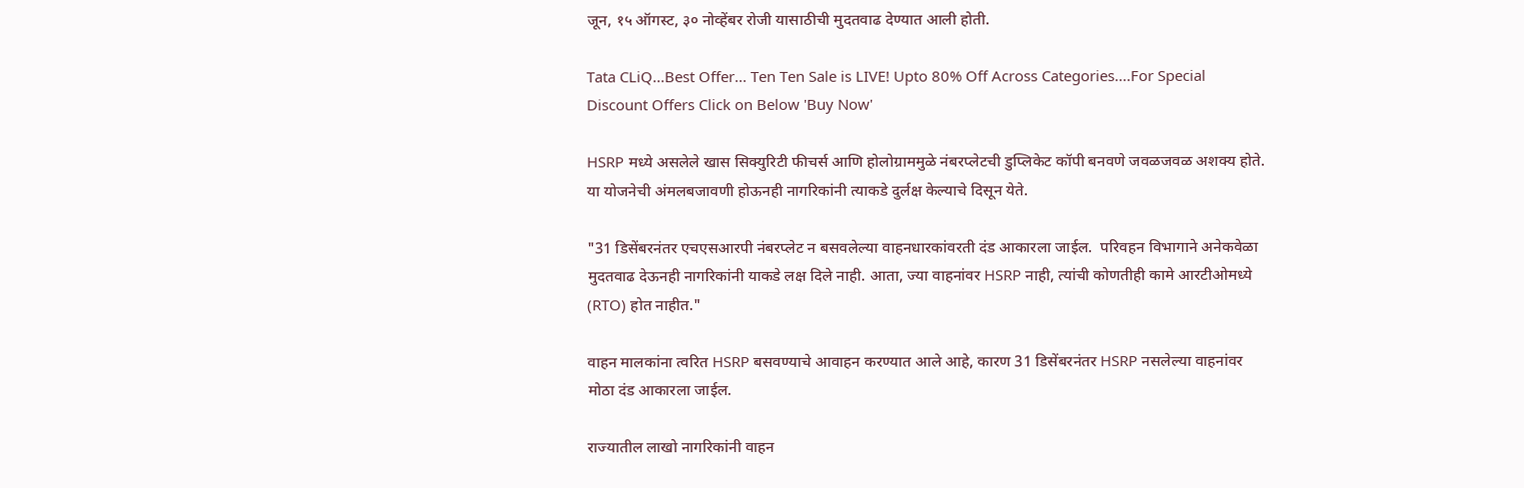जून, १५ ऑगस्ट, ३० नोव्हेंबर रोजी यासाठीची मुदतवाढ देण्यात आली होती.

Tata CLiQ...Best Offer... Ten Ten Sale is LIVE! Upto 80% Off Across Categories....For Special Discount Offers Click on Below 'Buy Now'

HSRP मध्ये असलेले खास सिक्युरिटी फीचर्स आणि होलोग्राममुळे नंबरप्लेटची डुप्लिकेट कॉपी बनवणे जवळजवळ अशक्य होते. या योजनेची अंमलबजावणी होऊनही नागरिकांनी त्याकडे दुर्लक्ष केल्याचे दिसून येते.

"31 डिसेंबरनंतर एचएसआरपी नंबरप्लेट न बसवलेल्या वाहनधारकांवरती दंड आकारला जाईल.  परिवहन विभागाने अनेकवेळा मुदतवाढ देऊनही नागरिकांनी याकडे लक्ष दिले नाही. आता, ज्या वाहनांवर HSRP नाही, त्यांची कोणतीही कामे आरटीओमध्ये (RTO) होत नाहीत."

वाहन मालकांना त्वरित HSRP बसवण्याचे आवाहन करण्यात आले आहे, कारण 31 डिसेंबरनंतर HSRP नसलेल्या वाहनांवर मोठा दंड आकारला जाईल.

राज्यातील लाखो नागरिकांनी वाहन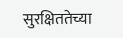सुरक्षिततेच्या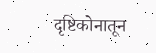दृष्टिकोनातून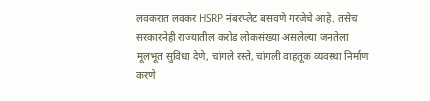लवकरात लवकर HSRP नंबरप्लेट बसवणे गरजेचे आहे. तसेच सरकारनेही राज्यातील करोड लोकसंख्या असलेल्या जनतेला मूलभूत सुविधा देणे, चांगले रस्ते, चांगली वाहतूक व्यवस्था निर्माण करणे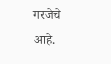गरजेचे आहे.